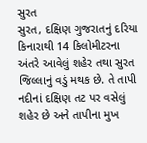સુરત
સુરત, દક્ષિણ ગુજરાતનું દરિયા કિનારાથી 14 કિલોમીટરના અંતરે આવેલું શહેર તથા સુરત જિલ્લાનું વડું મથક છે. તે તાપી નદીનાં દક્ષિણ તટ પર વસેલું શહેર છે અને તાપીના મુખ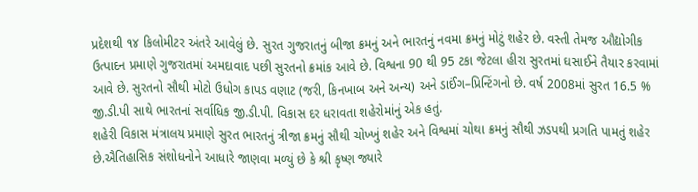પ્રદેશથી ૧૪ કિલોમીટર અંતરે આવેલું છે. સુરત ગુજરાતનું બીજા ક્રમનું અને ભારતનું નવમા ક્રમનું મોટું શહેર છે. વસ્તી તેમજ ઔદ્યોગીક ઉત્પાદન પ્રમાણે ગુજરાતમાં અમદાવાદ પછી સુરતનો ક્રમાંક આવે છે. વિશ્વના 90 થી 95 ટકા જેટલા હીરા સુરતમાં ઘસાઈને તૈયાર કરવામાં આવે છે. સુરતનો સૌથી મોટો ઉધોગ કાપડ વણાટ (જરી, કિનખાબ અને અન્ય) અને ડાઈંગ–પ્રિન્ટિંગનો છે. વર્ષ 2008માં સુરત 16.5 % જી.ડી.પી સાથે ભારતનાં સર્વાધિક જી.ડી.પી. વિકાસ દર ધરાવતા શહેરોમાંનું એક હતું.
શહેરી વિકાસ મંત્રાલય પ્રમાણે સુરત ભારતનું ત્રીજા ક્રમનું સૌથી ચોખ્ખું શહેર અને વિશ્વમાં ચોથા ક્રમનું સૌથી ઝડપથી પ્રગતિ પામતું શહેર છે.ઐતિહાસિક સંશોધનોને આધારે જાણવા મળ્યું છે કે શ્રી કૃષ્ણ જ્યારે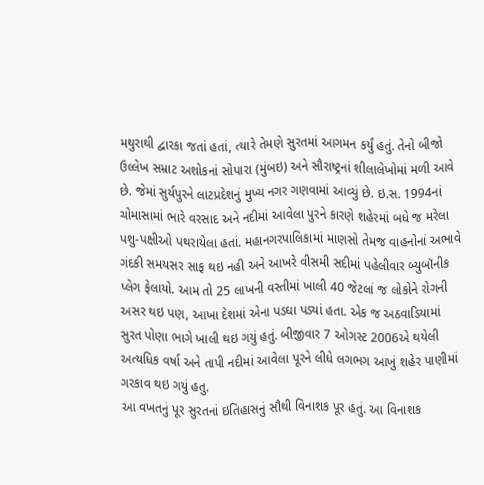મથુરાથી દ્વારકા જતાં હતાં, ત્યારે તેમણે સુરતમાં આગમન કર્યું હતું. તેનો બીજો ઉલ્લેખ સમ્રાટ અશોકનાં સોપારા (મુંબઇ) અને સૌરાષ્ટ્રનાં શીલાલેખોમાં મળી આવે છે. જેમાં સુર્યપુરને લાટપ્રદેશનું મુખ્ય નગર ગણવામાં આવ્યું છે. ઇ.સ. 1994નાં ચોમાસામાં ભારે વરસાદ અને નદીમાં આવેલા પુરને કારણે શહેરમાં બધે જ મરેલા પશુ-પક્ષીઓ પથરાયેલા હતાં. મહાનગરપાલિકામાં માણસો તેમજ વાહનોનાં અભાવે ગંદકી સમયસર સાફ થઇ નહી અને આખરે વીસમી સદીમાં પહેલીવાર બ્યુબૉનીક પ્લેગ ફેલાયો. આમ તો 25 લાખની વસ્તીમાં ખાલી 40 જેટલાં જ લોકોને રોગની અસર થઇ પણ, આખા દેશમાં એના પડઘા પડ્યાં હતા. એક જ અઠવાડિયામાં સુરત પોણા ભાગે ખાલી થઇ ગયું હતું. બીજીવાર 7 ઓગસ્ટ 2006એ થયેલી અત્યધિક વર્ષા અને તાપી નદીમાં આવેલા પૂરને લીધે લગભગ આખું શહેર પાણીમાં ગરકાવ થઇ ગયું હતુ.
આ વખતનું પૂર સુરતનાં ઇતિહાસનું સૌથી વિનાશક પૂર હતું. આ વિનાશક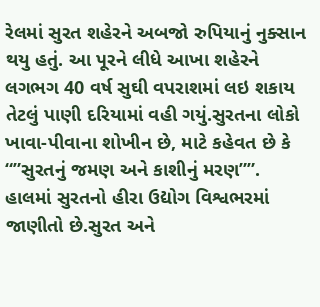રેલમાં સુરત શહેરને અબજો રુપિયાનું નુક્સાન થયુ હતું. આ પૂરને લીધે આખા શહેરને લગભગ 40 વર્ષ સુઘી વપરાશમાં લઇ શકાય તેટલું પાણી દરિયામાં વહી ગયું.સુરતના લોકો ખાવા-પીવાના શોખીન છે, માટે કહેવત છે કે “”સુરતનું જમણ અને કાશીનું મરણ””. હાલમાં સુરતનો હીરા ઉદ્યોગ વિશ્વભરમાં જાણીતો છે.સુરત અને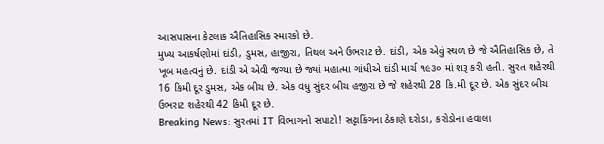આસપાસના કેટલાક ઐતિહાસિક સ્મારકો છે.
મુખ્ય આકર્ષણોમાં દાંડી, ડુમસ, હાજીરા, તિથલ અને ઉભરાટ છે. દાંડી, એક એવું સ્થળ છે જે ઐતિહાસિક છે, તે ખૂબ મહત્વનું છે. દાંડી એ એવી જગ્યા છે જ્યાં મહાત્મા ગાંધીએ દાંડી માર્ચ ૧૯૩૦ માં શરૂ કરી હતી. સુરત શહેરથી 16 કિમી દૂર ડુમસ, એક બીચ છે. એક વધુ સુંદર બીચ હજીરા છે જે શહેરથી 28 કિ.મી દૂર છે. એક સુંદર બીચ ઉભરાટ શહેરથી 42 કિમી દૂર છે.
Breaking News: સુરતમાં IT વિભાગનો સપાટો! સટ્ટાકિંગના ઠેકાણે દરોડા, કરોડોના હવાલા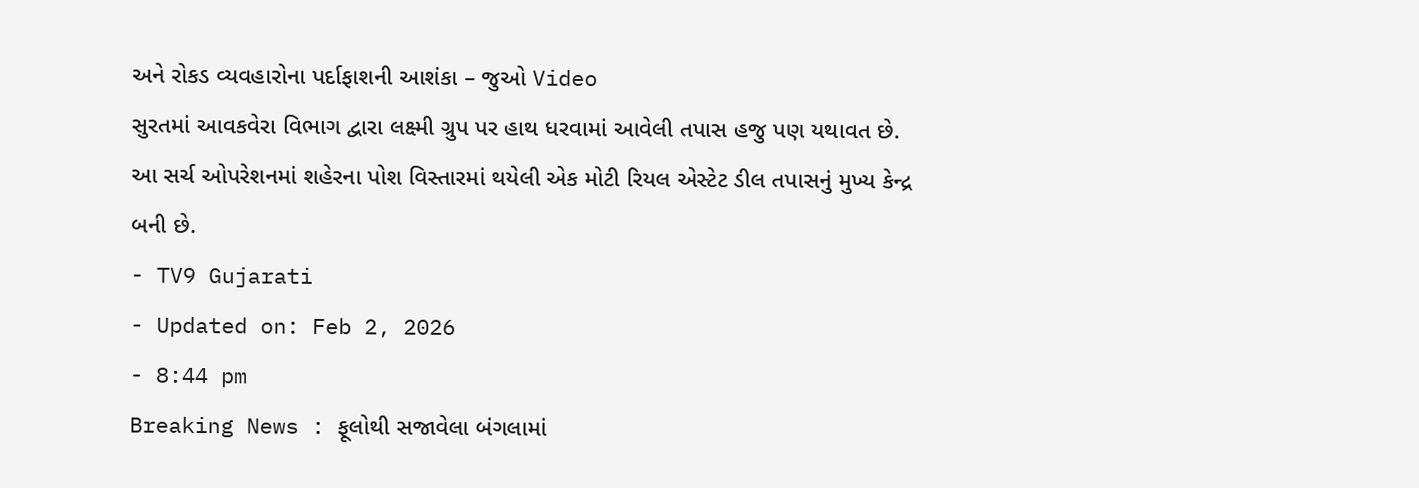અને રોકડ વ્યવહારોના પર્દાફાશની આશંકા – જુઓ Video
સુરતમાં આવકવેરા વિભાગ દ્વારા લક્ષ્મી ગ્રુપ પર હાથ ધરવામાં આવેલી તપાસ હજુ પણ યથાવત છે. આ સર્ચ ઓપરેશનમાં શહેરના પોશ વિસ્તારમાં થયેલી એક મોટી રિયલ એસ્ટેટ ડીલ તપાસનું મુખ્ય કેન્દ્ર બની છે.
- TV9 Gujarati
- Updated on: Feb 2, 2026
- 8:44 pm
Breaking News : ફૂલોથી સજાવેલા બંગલામાં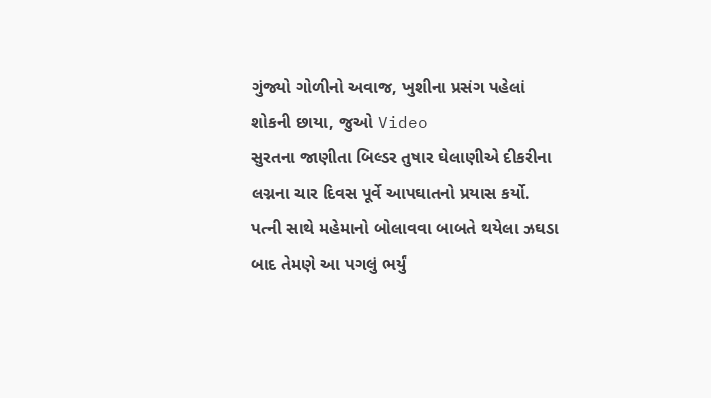ગુંજ્યો ગોળીનો અવાજ, ખુશીના પ્રસંગ પહેલાં શોકની છાયા, જુઓ Video
સુરતના જાણીતા બિલ્ડર તુષાર ઘેલાણીએ દીકરીના લગ્નના ચાર દિવસ પૂર્વે આપઘાતનો પ્રયાસ કર્યો. પત્ની સાથે મહેમાનો બોલાવવા બાબતે થયેલા ઝઘડા બાદ તેમણે આ પગલું ભર્યું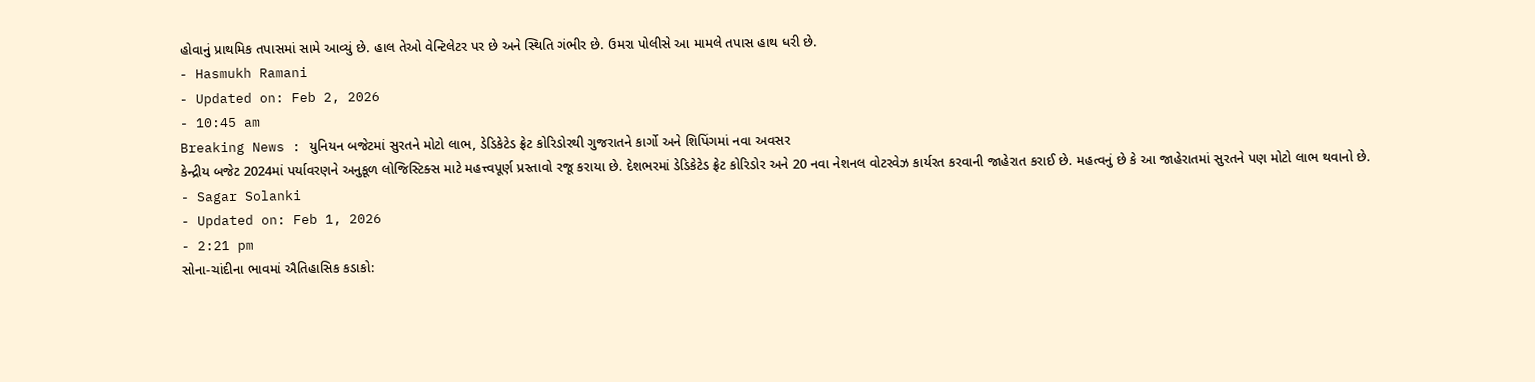હોવાનું પ્રાથમિક તપાસમાં સામે આવ્યું છે. હાલ તેઓ વેન્ટિલેટર પર છે અને સ્થિતિ ગંભીર છે. ઉમરા પોલીસે આ મામલે તપાસ હાથ ધરી છે.
- Hasmukh Ramani
- Updated on: Feb 2, 2026
- 10:45 am
Breaking News : યુનિયન બજેટમાં સુરતને મોટો લાભ, ડેડિકેટેડ ફ્રેટ કોરિડોરથી ગુજરાતને કાર્ગો અને શિપિંગમાં નવા અવસર
કેન્દ્રીય બજેટ 2024માં પર્યાવરણને અનુકૂળ લોજિસ્ટિક્સ માટે મહત્ત્વપૂર્ણ પ્રસ્તાવો રજૂ કરાયા છે. દેશભરમાં ડેડિકેટેડ ફ્રેટ કોરિડોર અને 20 નવા નેશનલ વોટરવેઝ કાર્યરત કરવાની જાહેરાત કરાઈ છે. મહત્વનું છે કે આ જાહેરાતમાં સુરતને પણ મોટો લાભ થવાનો છે.
- Sagar Solanki
- Updated on: Feb 1, 2026
- 2:21 pm
સોના-ચાંદીના ભાવમાં ઐતિહાસિક કડાકો: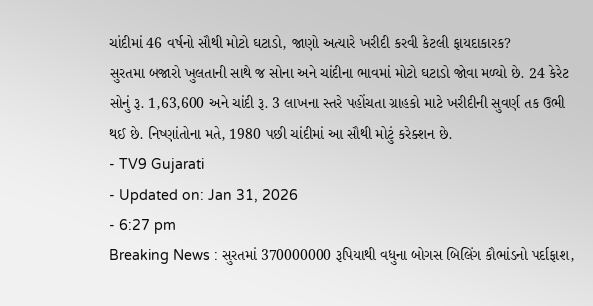ચાંદીમાં 46 વર્ષનો સૌથી મોટો ઘટાડો, જાણો અત્યારે ખરીદી કરવી કેટલી ફાયદાકારક?
સુરતમા બજારો ખુલતાની સાથે જ સોના અને ચાંદીના ભાવમાં મોટો ઘટાડો જોવા મળ્યો છે. 24 કેરેટ સોનું રૂ. 1,63,600 અને ચાંદી રૂ. 3 લાખના સ્તરે પહોંચતા ગ્રાહકો માટે ખરીદીની સુવર્ણ તક ઉભી થઈ છે. નિષ્ણાંતોના મતે, 1980 પછી ચાંદીમાં આ સૌથી મોટું કરેક્શન છે.
- TV9 Gujarati
- Updated on: Jan 31, 2026
- 6:27 pm
Breaking News : સુરતમાં 370000000 રૂપિયાથી વધુના બોગસ બિલિંગ કૌભાંડનો પર્દાફાશ,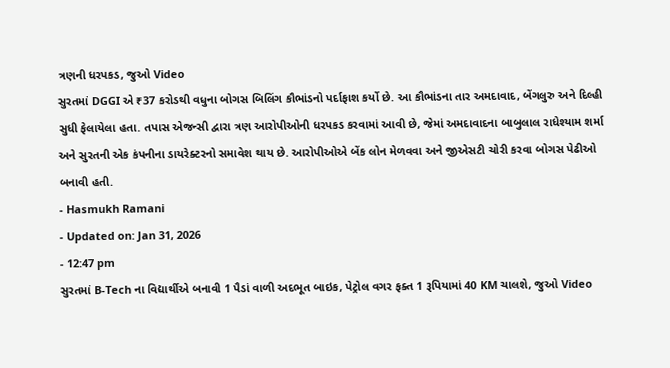ત્રણની ધરપકડ, જુઓ Video
સુરતમાં DGGI એ ₹37 કરોડથી વધુના બોગસ બિલિંગ કૌભાંડનો પર્દાફાશ કર્યો છે. આ કૌભાંડના તાર અમદાવાદ, બેંગલુરુ અને દિલ્હી સુધી ફેલાયેલા હતા. તપાસ એજન્સી દ્વારા ત્રણ આરોપીઓની ધરપકડ કરવામાં આવી છે, જેમાં અમદાવાદના બાબુલાલ રાધેશ્યામ શર્મા અને સુરતની એક કંપનીના ડાયરેક્ટરનો સમાવેશ થાય છે. આરોપીઓએ બેંક લોન મેળવવા અને જીએસટી ચોરી કરવા બોગસ પેઢીઓ બનાવી હતી.
- Hasmukh Ramani
- Updated on: Jan 31, 2026
- 12:47 pm
સુરતમાં B-Tech ના વિદ્યાર્થીએ બનાવી 1 પૈડાં વાળી અદભૂત બાઇક, પેટ્રોલ વગર ફક્ત 1 રૂપિયામાં 40 KM ચાલશે, જુઓ Video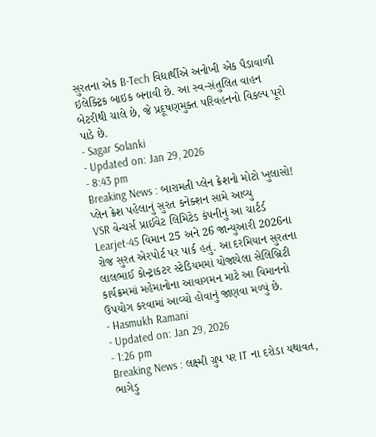સુરતના એક B-Tech વિદ્યાર્થીએ અનોખી એક પૈડાવાળી ઇલેક્ટ્રિક બાઇક બનાવી છે. આ સ્વ-સંતુલિત વાહન બેટરીથી ચાલે છે, જે પ્રદૂષણમુક્ત પરિવહનનો વિકલ્પ પૂરો પાડે છે.
- Sagar Solanki
- Updated on: Jan 29, 2026
- 8:43 pm
Breaking News : બારામતી પ્લેન ક્રેશનો મોટો ખુલાસો! પ્લેન ક્રેશ પહેલાનું સુરત કનેક્શન સામે આવ્યુ
VSR વેન્ચર્સ પ્રાઈવેટ લિમિટેડ કંપનીનું આ ચાર્ટર્ડ Learjet-45 વિમાન 25 અને 26 જાન્યુઆરી 2026ના રોજ સુરત એરપોર્ટ પર પાર્ક હતું. આ દરમિયાન સુરતના લાલભાઈ કોન્ટ્રાકટર સ્ટેડિયમમાં યોજાયેલા સેલિબ્રિટી કાર્યક્રમમાં મહેમાનોના આવાગમન માટે આ વિમાનનો ઉપયોગ કરવામાં આવ્યો હોવાનું જાણવા મળ્યું છે.
- Hasmukh Ramani
- Updated on: Jan 29, 2026
- 1:26 pm
Breaking News : લક્ષ્મી ગ્રુપ પર IT ના દરોડા યથાવત, ભાગેડુ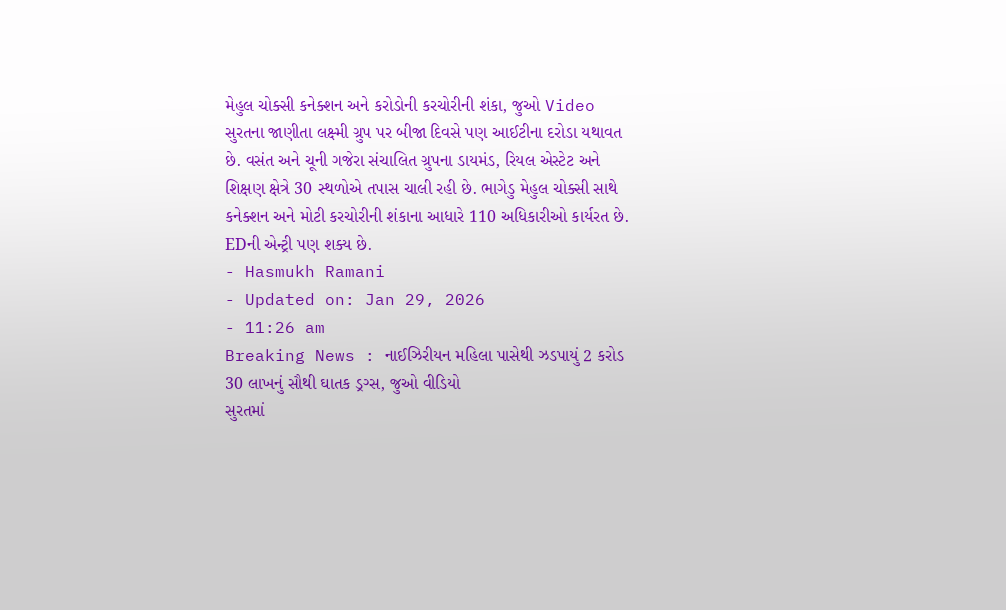મેહુલ ચોક્સી કનેક્શન અને કરોડોની કરચોરીની શંકા, જુઓ Video
સુરતના જાણીતા લક્ષ્મી ગ્રુપ પર બીજા દિવસે પણ આઈટીના દરોડા યથાવત છે. વસંત અને ચૂની ગજેરા સંચાલિત ગ્રુપના ડાયમંડ, રિયલ એસ્ટેટ અને શિક્ષણ ક્ષેત્રે 30 સ્થળોએ તપાસ ચાલી રહી છે. ભાગેડુ મેહુલ ચોક્સી સાથે કનેક્શન અને મોટી કરચોરીની શંકાના આધારે 110 અધિકારીઓ કાર્યરત છે. EDની એન્ટ્રી પણ શક્ય છે.
- Hasmukh Ramani
- Updated on: Jan 29, 2026
- 11:26 am
Breaking News : નાઈઝિરીયન મહિલા પાસેથી ઝડપાયું 2 કરોડ 30 લાખનું સૌથી ઘાતક ડ્રગ્સ, જુઓ વીડિયો
સુરતમાં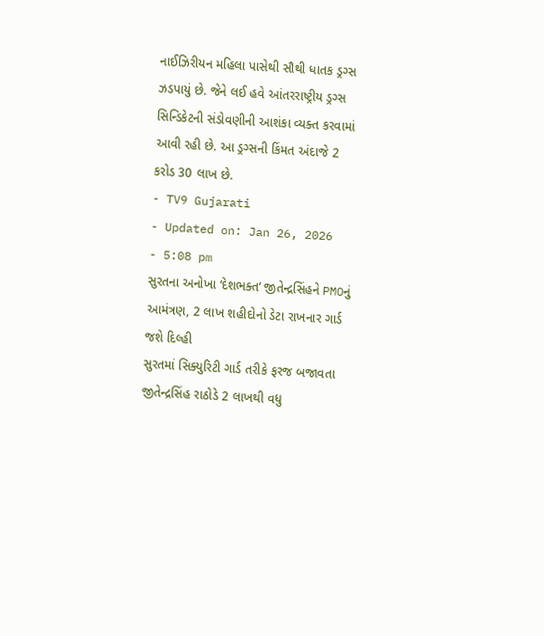નાઈઝિરીયન મહિલા પાસેથી સૌથી ધાતક ડ્રગ્સ ઝડપાયું છે. જેને લઈ હવે આંતરરાષ્ટ્રીય ડ્રગ્સ સિન્ડિકેટની સંડોવણીની આશંકા વ્યક્ત કરવામાં આવી રહી છે. આ ડ્રગ્સની કિંમત અંદાજે 2 કરોડ 30 લાખ છે.
- TV9 Gujarati
- Updated on: Jan 26, 2026
- 5:08 pm
સુરતના અનોખા ‘દેશભક્ત’ જીતેન્દ્રસિંહને PMOનું આમંત્રણ, 2 લાખ શહીદોનો ડેટા રાખનાર ગાર્ડ જશે દિલ્હી
સુરતમાં સિક્યુરિટી ગાર્ડ તરીકે ફરજ બજાવતા જીતેન્દ્રસિંહ રાઠોડે 2 લાખથી વધુ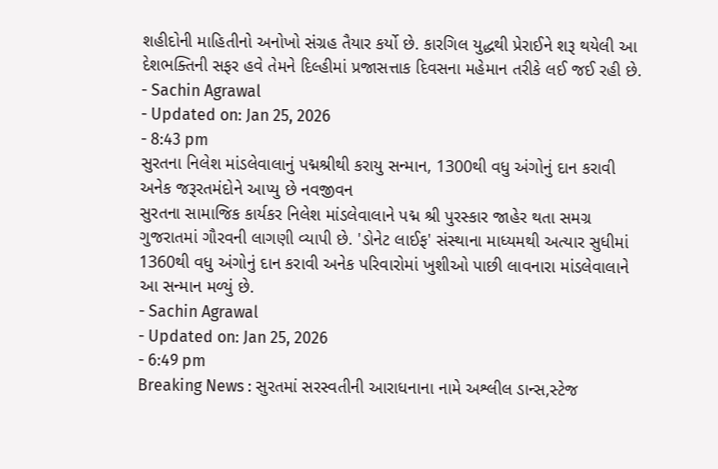શહીદોની માહિતીનો અનોખો સંગ્રહ તૈયાર કર્યો છે. કારગિલ યુદ્ધથી પ્રેરાઈને શરૂ થયેલી આ દેશભક્તિની સફર હવે તેમને દિલ્હીમાં પ્રજાસત્તાક દિવસના મહેમાન તરીકે લઈ જઈ રહી છે.
- Sachin Agrawal
- Updated on: Jan 25, 2026
- 8:43 pm
સુરતના નિલેશ માંડલેવાલાનું પદ્મશ્રીથી કરાયુ સન્માન, 1300થી વધુ અંગોનું દાન કરાવી અનેક જરૂરતમંદોને આપ્યુ છે નવજીવન
સુરતના સામાજિક કાર્યકર નિલેશ માંડલેવાલાને પદ્મ શ્રી પુરસ્કાર જાહેર થતા સમગ્ર ગુજરાતમાં ગૌરવની લાગણી વ્યાપી છે. 'ડોનેટ લાઈફ' સંસ્થાના માધ્યમથી અત્યાર સુધીમાં 1360થી વધુ અંગોનું દાન કરાવી અનેક પરિવારોમાં ખુશીઓ પાછી લાવનારા માંડલેવાલાને આ સન્માન મળ્યું છે.
- Sachin Agrawal
- Updated on: Jan 25, 2026
- 6:49 pm
Breaking News : સુરતમાં સરસ્વતીની આરાધનાના નામે અશ્લીલ ડાન્સ,સ્ટેજ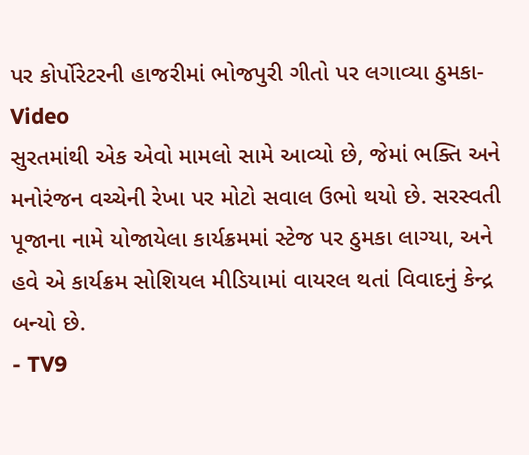પર કોર્પોરેટરની હાજરીમાં ભોજપુરી ગીતો પર લગાવ્યા ઠુમકા- Video
સુરતમાંથી એક એવો મામલો સામે આવ્યો છે, જેમાં ભક્તિ અને મનોરંજન વચ્ચેની રેખા પર મોટો સવાલ ઉભો થયો છે. સરસ્વતી પૂજાના નામે યોજાયેલા કાર્યક્રમમાં સ્ટેજ પર ઠુમકા લાગ્યા, અને હવે એ કાર્યક્રમ સોશિયલ મીડિયામાં વાયરલ થતાં વિવાદનું કેન્દ્ર બન્યો છે.
- TV9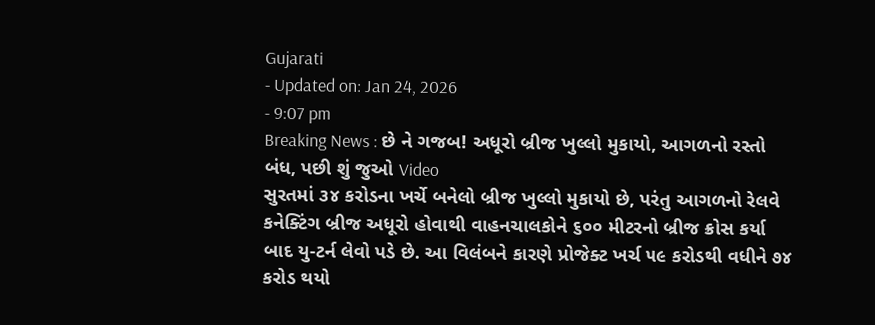Gujarati
- Updated on: Jan 24, 2026
- 9:07 pm
Breaking News : છે ને ગજબ! અધૂરો બ્રીજ ખુલ્લો મુકાયો, આગળનો રસ્તો બંધ, પછી શું જુઓ Video
સુરતમાં ૩૪ કરોડના ખર્ચે બનેલો બ્રીજ ખુલ્લો મુકાયો છે, પરંતુ આગળનો રેલવે કનેક્ટિંગ બ્રીજ અધૂરો હોવાથી વાહનચાલકોને ૬૦૦ મીટરનો બ્રીજ ક્રોસ કર્યા બાદ યુ-ટર્ન લેવો પડે છે. આ વિલંબને કારણે પ્રોજેક્ટ ખર્ચ ૫૯ કરોડથી વધીને ૭૪ કરોડ થયો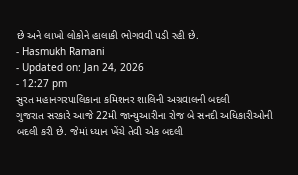છે અને લાખો લોકોને હાલાકી ભોગવવી પડી રહી છે.
- Hasmukh Ramani
- Updated on: Jan 24, 2026
- 12:27 pm
સુરત મહાનગરપાલિકાના કમિશનર શાલિની અગ્રવાલની બદલી
ગુજરાત સરકારે આજે 22મી જાન્યુઆરીના રોજ બે સનદી અધિકારીઓની બદલી કરી છે. જેમાં ધ્યાન ખેંચે તેવી એક બદલી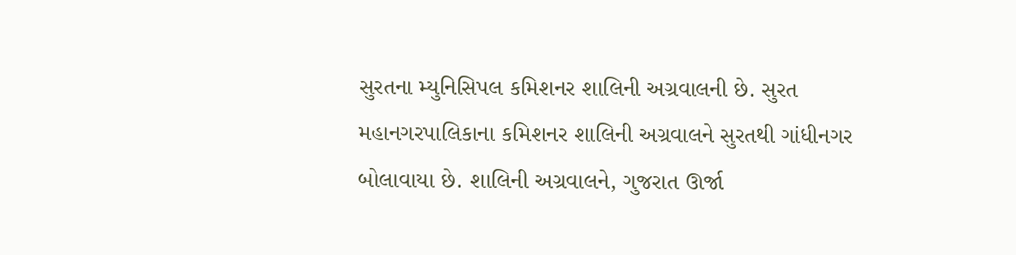સુરતના મ્યુનિસિપલ કમિશનર શાલિની અગ્રવાલની છે. સુરત મહાનગરપાલિકાના કમિશનર શાલિની અગ્રવાલને સુરતથી ગાંધીનગર બોલાવાયા છે. શાલિની અગ્રવાલને, ગુજરાત ઊર્જા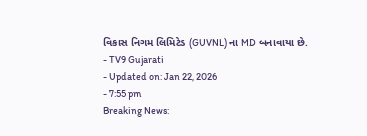વિકાસ નિગમ લિમિટેડ (GUVNL) ના MD બનાવાયા છે.
- TV9 Gujarati
- Updated on: Jan 22, 2026
- 7:55 pm
Breaking News: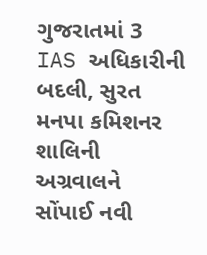ગુજરાતમાં 3 IAS અધિકારીની બદલી, સુરત મનપા કમિશનર શાલિની અગ્રવાલને સોંપાઈ નવી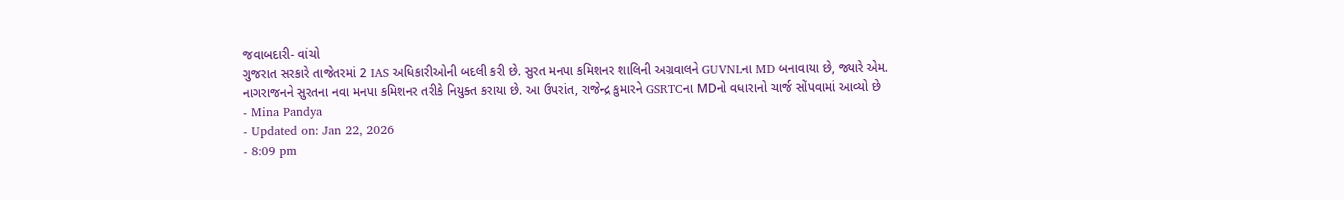જવાબદારી- વાંચો
ગુજરાત સરકારે તાજેતરમાં 2 IAS અધિકારીઓની બદલી કરી છે. સુરત મનપા કમિશનર શાલિની અગ્રવાલને GUVNLના MD બનાવાયા છે, જ્યારે એમ. નાગરાજનને સુરતના નવા મનપા કમિશનર તરીકે નિયુક્ત કરાયા છે. આ ઉપરાંત, રાજેન્દ્ર કુમારને GSRTCના MDનો વધારાનો ચાર્જ સોંપવામાં આવ્યો છે
- Mina Pandya
- Updated on: Jan 22, 2026
- 8:09 pm